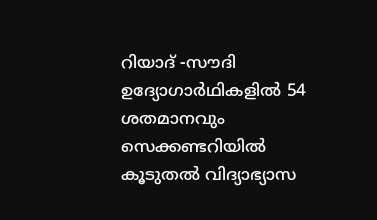റിയാദ് -സൗദി ഉദ്യോഗാർഥികളിൽ 54 ശതമാനവും സെക്കണ്ടറിയിൽ കൂടുതൽ വിദ്യാഭ്യാസ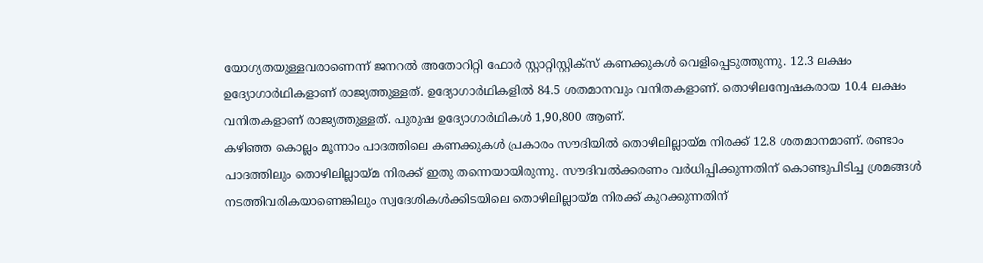യോഗ്യതയുള്ളവരാണെന്ന് ജനറൽ അതോറിറ്റി ഫോർ സ്റ്റാറ്റിസ്റ്റിക്സ് കണക്കുകൾ വെളിപ്പെടുത്തുന്നു. 12.3 ലക്ഷം ഉദ്യോഗാർഥികളാണ് രാജ്യത്തുള്ളത്. ഉദ്യോഗാർഥികളിൽ 84.5 ശതമാനവും വനിതകളാണ്. തൊഴിലന്വേഷകരായ 10.4 ലക്ഷം വനിതകളാണ് രാജ്യത്തുള്ളത്. പുരുഷ ഉദ്യോഗാർഥികൾ 1,90,800 ആണ്.
കഴിഞ്ഞ കൊല്ലം മൂന്നാം പാദത്തിലെ കണക്കുകൾ പ്രകാരം സൗദിയിൽ തൊഴിലില്ലായ്മ നിരക്ക് 12.8 ശതമാനമാണ്. രണ്ടാം പാദത്തിലും തൊഴിലില്ലായ്മ നിരക്ക് ഇതു തന്നെയായിരുന്നു. സൗദിവൽക്കരണം വർധിപ്പിക്കുന്നതിന് കൊണ്ടുപിടിച്ച ശ്രമങ്ങൾ നടത്തിവരികയാണെങ്കിലും സ്വദേശികൾക്കിടയിലെ തൊഴിലില്ലായ്മ നിരക്ക് കുറക്കുന്നതിന്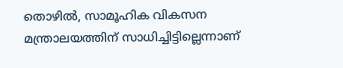തൊഴിൽ, സാമൂഹിക വികസന മന്ത്രാലയത്തിന് സാധിച്ചിട്ടില്ലെന്നാണ്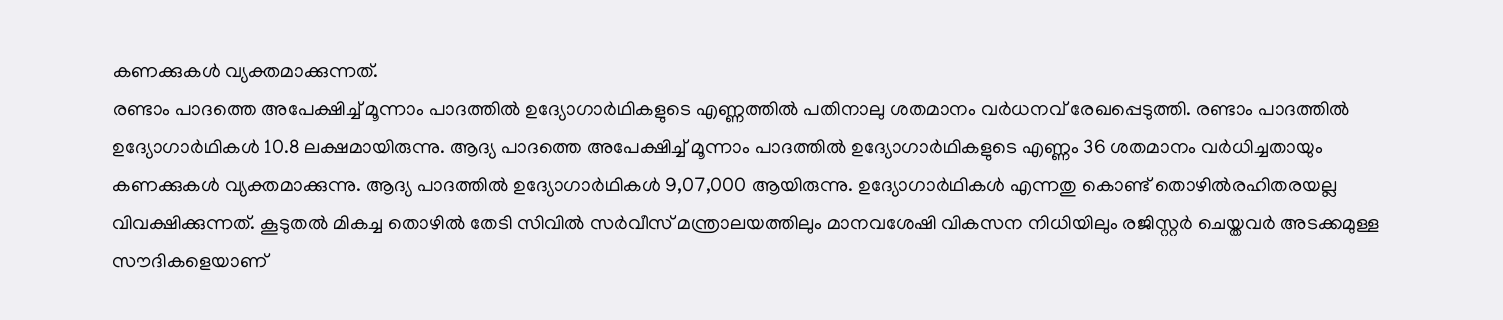കണക്കുകൾ വ്യക്തമാക്കുന്നത്.
രണ്ടാം പാദത്തെ അപേക്ഷിച്ച് മൂന്നാം പാദത്തിൽ ഉദ്യോഗാർഥികളുടെ എണ്ണത്തിൽ പതിനാലു ശതമാനം വർധനവ് രേഖപ്പെടുത്തി. രണ്ടാം പാദത്തിൽ ഉദ്യോഗാർഥികൾ 10.8 ലക്ഷമായിരുന്നു. ആദ്യ പാദത്തെ അപേക്ഷിച്ച് മൂന്നാം പാദത്തിൽ ഉദ്യോഗാർഥികളുടെ എണ്ണം 36 ശതമാനം വർധിച്ചതായും കണക്കുകൾ വ്യക്തമാക്കുന്നു. ആദ്യ പാദത്തിൽ ഉദ്യോഗാർഥികൾ 9,07,000 ആയിരുന്നു. ഉദ്യോഗാർഥികൾ എന്നതു കൊണ്ട് തൊഴിൽരഹിതരയല്ല വിവക്ഷിക്കുന്നത്. കൂടുതൽ മികച്ച തൊഴിൽ തേടി സിവിൽ സർവീസ് മന്ത്രാലയത്തിലും മാനവശേഷി വികസന നിധിയിലും രജിസ്റ്റർ ചെയ്തവർ അടക്കമുള്ള സൗദികളെയാണ്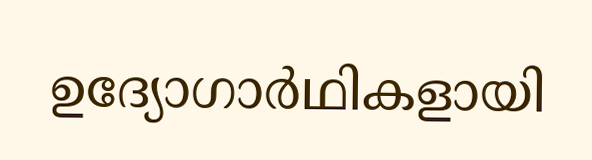ഉദ്യോഗാർഥികളായി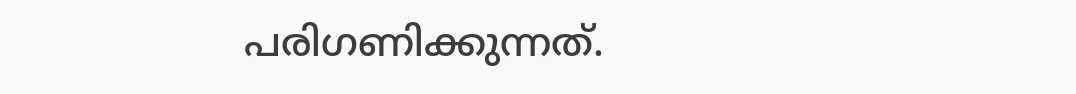പരിഗണിക്കുന്നത്.